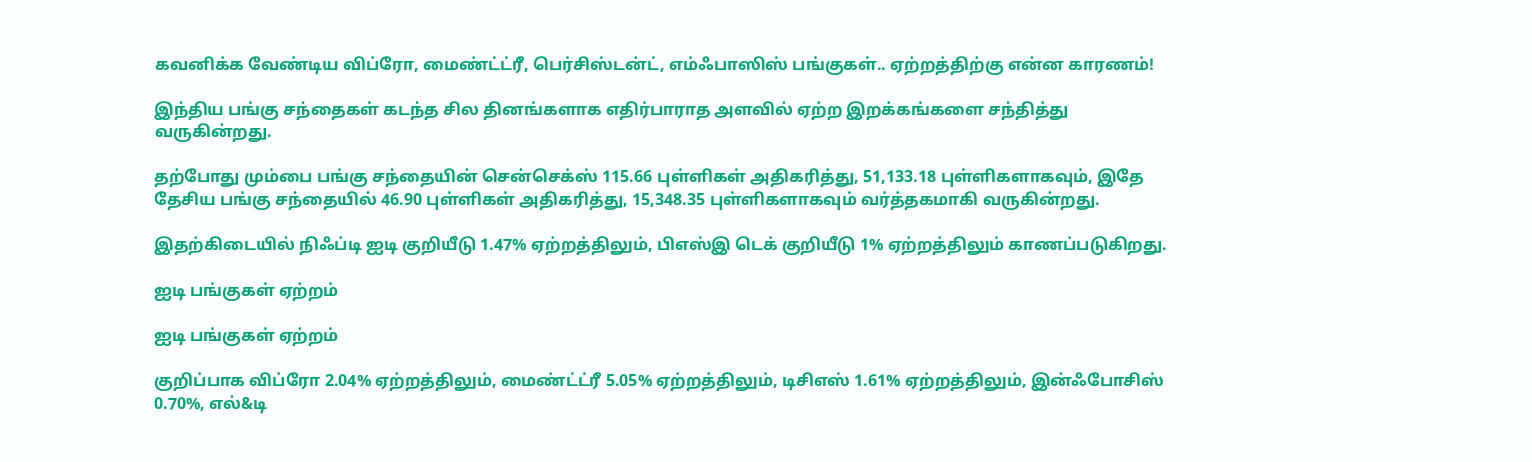கவனிக்க வேண்டிய விப்ரோ, மைண்ட்ட்ரீ, பெர்சிஸ்டன்ட், எம்ஃபாஸிஸ் பங்குகள்.. ஏற்றத்திற்கு என்ன காரணம்!

இந்திய பங்கு சந்தைகள் கடந்த சில தினங்களாக எதிர்பாராத அளவில் ஏற்ற இறக்கங்களை சந்தித்து வருகின்றது.

தற்போது மும்பை பங்கு சந்தையின் சென்செக்ஸ் 115.66 புள்ளிகள் அதிகரித்து, 51,133.18 புள்ளிகளாகவும், இதே தேசிய பங்கு சந்தையில் 46.90 புள்ளிகள் அதிகரித்து, 15,348.35 புள்ளிகளாகவும் வர்த்தகமாகி வருகின்றது.

இதற்கிடையில் நிஃப்டி ஐடி குறியீடு 1.47% ஏற்றத்திலும், பிஎஸ்இ டெக் குறியீடு 1% ஏற்றத்திலும் காணப்படுகிறது.

ஐடி பங்குகள் ஏற்றம்

ஐடி பங்குகள் ஏற்றம்

குறிப்பாக விப்ரோ 2.04% ஏற்றத்திலும், மைண்ட்ட்ரீ 5.05% ஏற்றத்திலும், டிசிஎஸ் 1.61% ஏற்றத்திலும், இன்ஃபோசிஸ் 0.70%, எல்&டி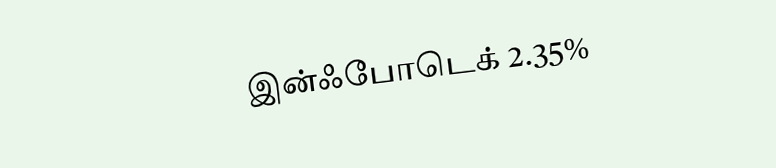இன்ஃபோடெக் 2.35%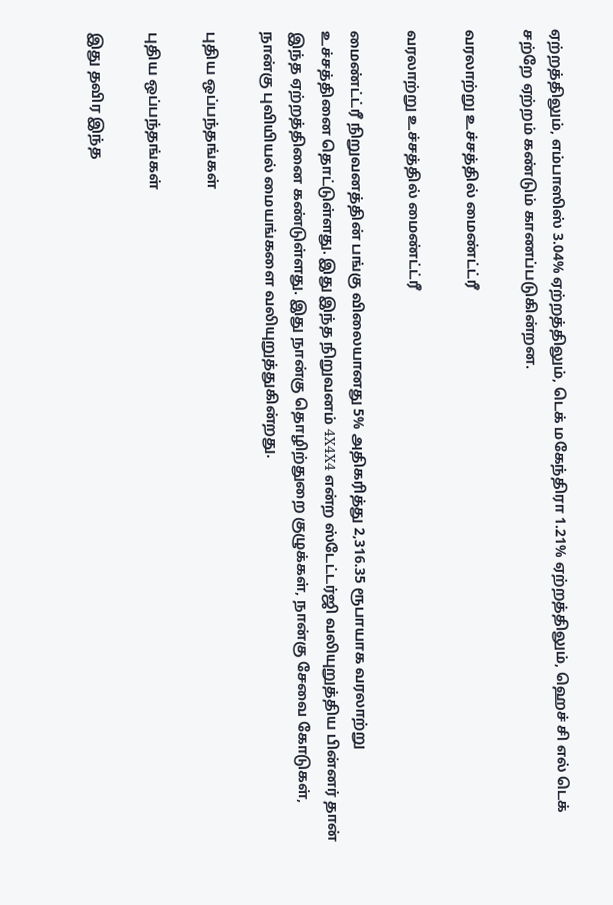ஏற்றத்திலும், எம்பாஸிஸ் 3.04% ஏற்றத்திலும், டெக் மகேந்திரா 1.21% ஏற்றத்திலும், ஹெச் சி எல் டெக் சற்றே ஏற்றம் கண்டும் காணப்படுகின்றன.

வரலாற்று உச்சத்தில் மைண்ட்ட்ரீ

வரலாற்று உச்சத்தில் மைண்ட்ட்ரீ

மைண்ட்ட்ரீ நிறுவனத்தின் பங்கு விலையானது 5% அதிகரித்து 2,316.35 ரூபாயாக வரலாற்று உச்சத்தினை தொட்டுள்ளது. இது இந்த நிறுவனம் 4X4X4 என்ற ஸ்டேட்டர்ஜி வலியுறுத்திய பின்னர் தான் இந்த ஏற்றத்தினை கண்டுள்ளது. இது நான்கு தொழிற்துறை குழுக்கள், நான்கு சேவை கோடுகள், நான்கு புவியியல் மையங்களை வலியுறுத்துகின்றது.

புதிய ஒப்பந்தங்கள்

புதிய ஒப்பந்தங்கள்

இது தவிர இந்த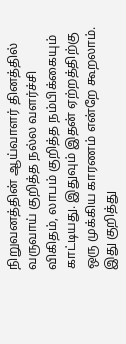நிறுவனத்தின் ஆய்வாளர் தினத்தில் வருவாய் குறித்த நல்ல வளர்ச்சி விகிதம், லாபம் குறித்த நம்பிக்கையும் காட்டியது. இதுவும் இதன் ஏற்றத்திற்கு ஒரு முக்கிய காரணம் என்றே கூறலாம். இது குறித்து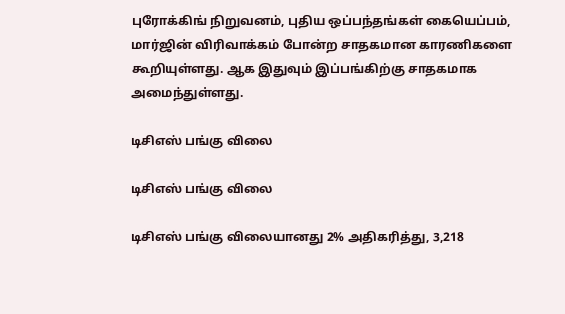புரோக்கிங் நிறுவனம், புதிய ஒப்பந்தங்கள் கையெப்பம், மார்ஜின் விரிவாக்கம் போன்ற சாதகமான காரணிகளை கூறியுள்ளது. ஆக இதுவும் இப்பங்கிற்கு சாதகமாக அமைந்துள்ளது.

டிசிஎஸ் பங்கு விலை

டிசிஎஸ் பங்கு விலை

டிசிஎஸ் பங்கு விலையானது 2% அதிகரித்து, 3,218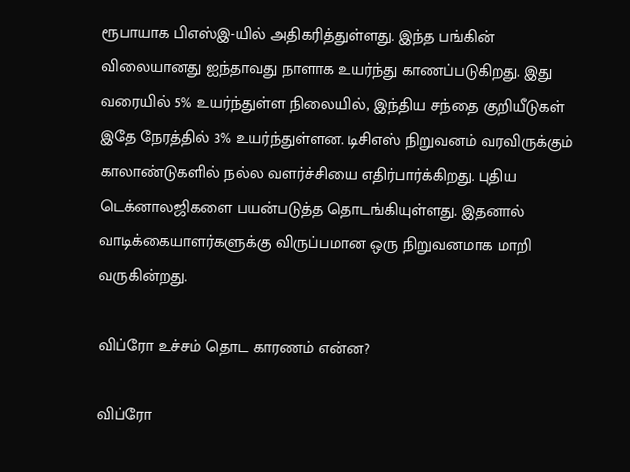ரூபாயாக பிஎஸ்இ-யில் அதிகரித்துள்ளது. இந்த பங்கின் விலையானது ஐந்தாவது நாளாக உயர்ந்து காணப்படுகிறது. இது வரையில் 5% உயர்ந்துள்ள நிலையில், இந்திய சந்தை குறியீடுகள் இதே நேரத்தில் 3% உயர்ந்துள்ளன. டிசிஎஸ் நிறுவனம் வரவிருக்கும் காலாண்டுகளில் நல்ல வளர்ச்சியை எதிர்பார்க்கிறது. புதிய டெக்னாலஜிகளை பயன்படுத்த தொடங்கியுள்ளது. இதனால் வாடிக்கையாளர்களுக்கு விருப்பமான ஒரு நிறுவனமாக மாறி வருகின்றது.

விப்ரோ உச்சம் தொட காரணம் என்ன?

விப்ரோ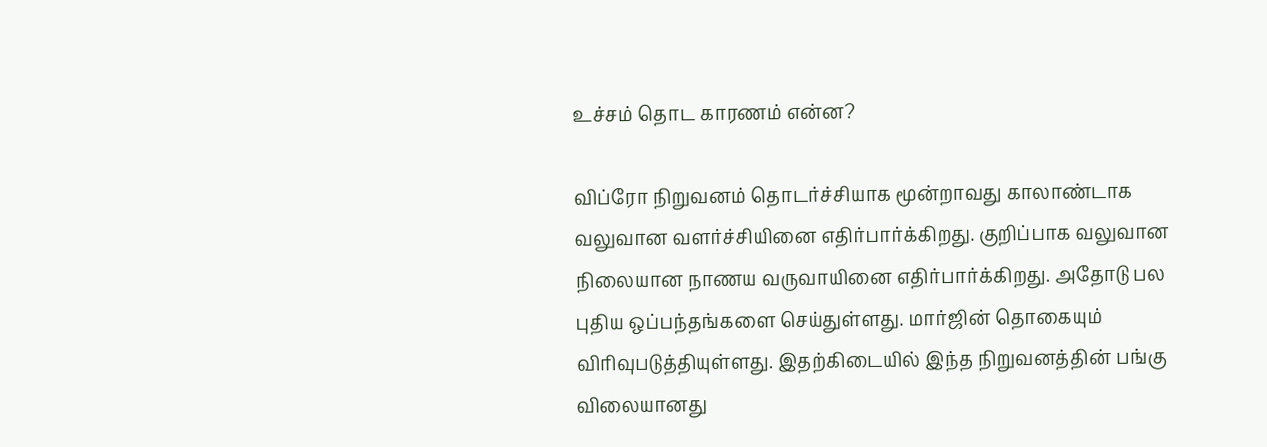உச்சம் தொட காரணம் என்ன?

விப்ரோ நிறுவனம் தொடர்ச்சியாக மூன்றாவது காலாண்டாக வலுவான வளர்ச்சியினை எதிர்பார்க்கிறது. குறிப்பாக வலுவான நிலையான நாணய வருவாயினை எதிர்பார்க்கிறது. அதோடு பல புதிய ஒப்பந்தங்களை செய்துள்ளது. மார்ஜின் தொகையும் விரிவுபடுத்தியுள்ளது. இதற்கிடையில் இந்த நிறுவனத்தின் பங்கு விலையானது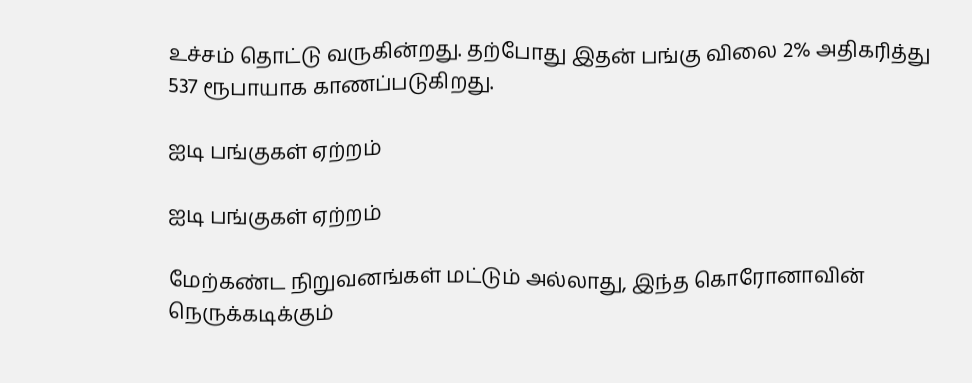உச்சம் தொட்டு வருகின்றது. தற்போது இதன் பங்கு விலை 2% அதிகரித்து 537 ரூபாயாக காணப்படுகிறது.

ஐடி பங்குகள் ஏற்றம்

ஐடி பங்குகள் ஏற்றம்

மேற்கண்ட நிறுவனங்கள் மட்டும் அல்லாது, இந்த கொரோனாவின் நெருக்கடிக்கும்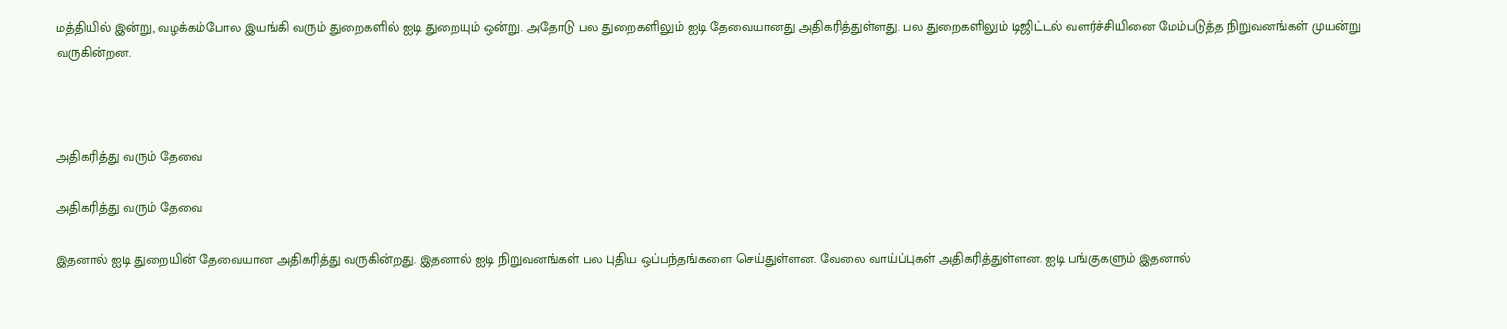மத்தியில் இன்று, வழக்கம்போல இயங்கி வரும் துறைகளில் ஐடி துறையும் ஒன்று. அதோடு பல துறைகளிலும் ஐடி தேவையானது அதிகரித்துள்ளது. பல துறைகளிலும் டிஜிட்டல் வளர்ச்சியினை மேம்படுத்த நிறுவனங்கள் முயன்று வருகின்றன.



அதிகரித்து வரும் தேவை

அதிகரித்து வரும் தேவை

இதனால் ஐடி துறையின் தேவையான அதிகரித்து வருகின்றது. இதனால் ஐடி நிறுவனங்கள் பல புதிய ஒப்பந்தங்களை செய்துள்ளன. வேலை வாய்ப்புகள் அதிகரித்துள்ளன. ஐடி பங்குகளும் இதனால்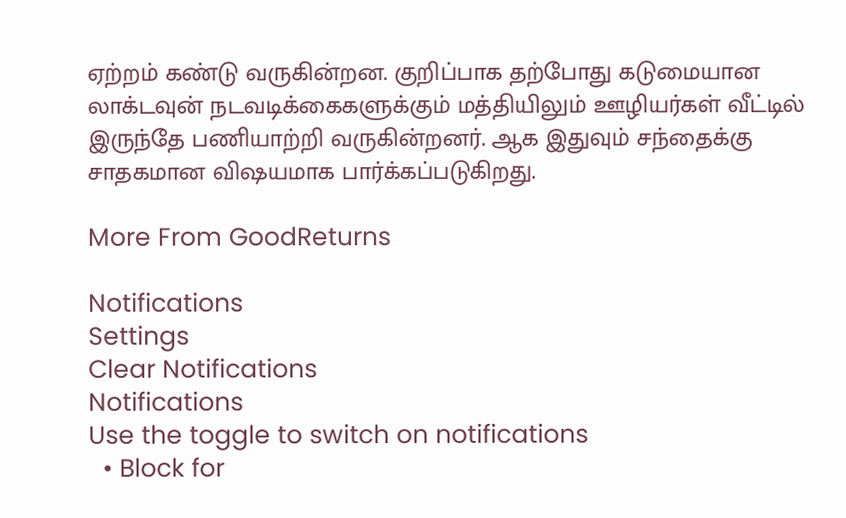ஏற்றம் கண்டு வருகின்றன. குறிப்பாக தற்போது கடுமையான லாக்டவுன் நடவடிக்கைகளுக்கும் மத்தியிலும் ஊழியர்கள் வீட்டில் இருந்தே பணியாற்றி வருகின்றனர். ஆக இதுவும் சந்தைக்கு சாதகமான விஷயமாக பார்க்கப்படுகிறது.

More From GoodReturns

Notifications
Settings
Clear Notifications
Notifications
Use the toggle to switch on notifications
  • Block for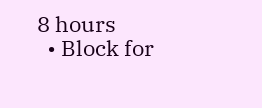8 hours
  • Block for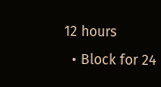12 hours
  • Block for 24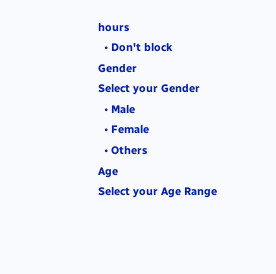hours
  • Don't block
Gender
Select your Gender
  • Male
  • Female
  • Others
Age
Select your Age Range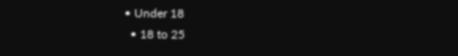• Under 18
  • 18 to 25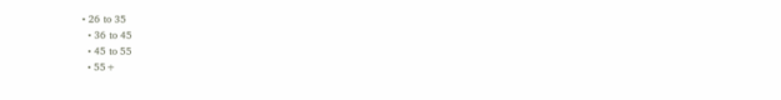• 26 to 35
  • 36 to 45
  • 45 to 55
  • 55+